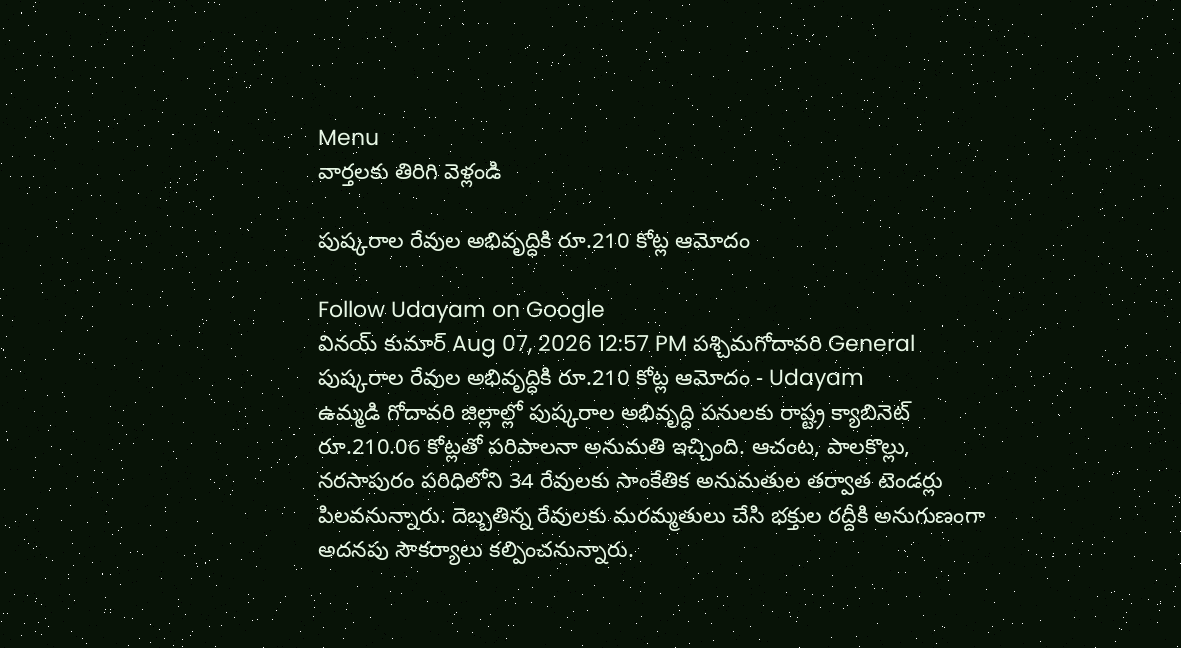Menu
వార్తలకు తిరిగి వెళ్లండి

పుష్కరాల రేవుల అభివృద్ధికి రూ.210 కోట్ల ఆమోదం

Follow Udayam on Google
వినయ్ కుమార్ Aug 07, 2026 12:57 PM పశ్చిమగోదావరి General
పుష్కరాల రేవుల అభివృద్ధికి రూ.210 కోట్ల ఆమోదం - Udayam
ఉమ్మడి గోదావరి జిల్లాల్లో పుష్కరాల అభివృద్ధి పనులకు రాష్ట్ర క్యాబినెట్ రూ.210.06 కోట్లతో పరిపాలనా అనుమతి ఇచ్చింది. ఆచంట, పాలకొల్లు, నరసాపురం పరిధిలోని 34 రేవులకు సాంకేతిక అనుమతుల తర్వాత టెండర్లు పిలవనున్నారు. దెబ్బతిన్న రేవులకు మరమ్మతులు చేసి భక్తుల రద్దీకి అనుగుణంగా అదనపు సౌకర్యాలు కల్పించనున్నారు.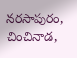నరసాపురం, చించినాడ,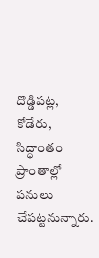దొడ్డిపట్ల, కోడేరు, సిద్ధాంతం ప్రాంతాల్లో పనులు చేపట్టనున్నారు.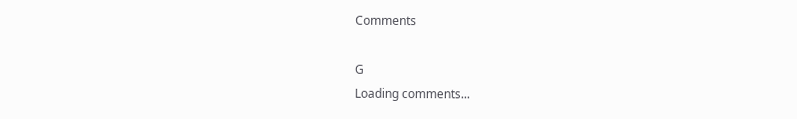Comments

G
Loading comments...